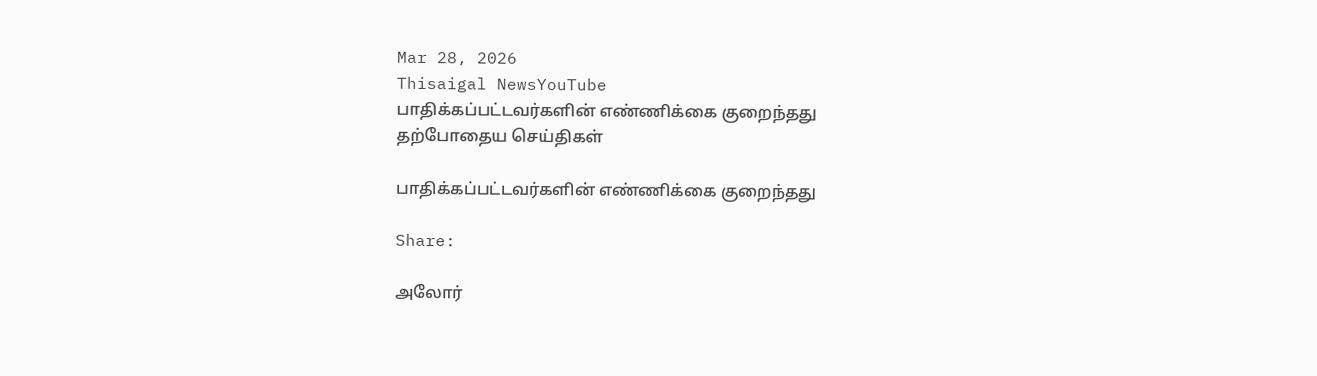Mar 28, 2026
Thisaigal NewsYouTube
பாதிக்கப்பட்டவர்களின் எண்ணிக்கை குறைந்தது
தற்போதைய செய்திகள்

பாதிக்கப்பட்டவர்களின் எண்ணிக்கை குறைந்தது

Share:

அலோர்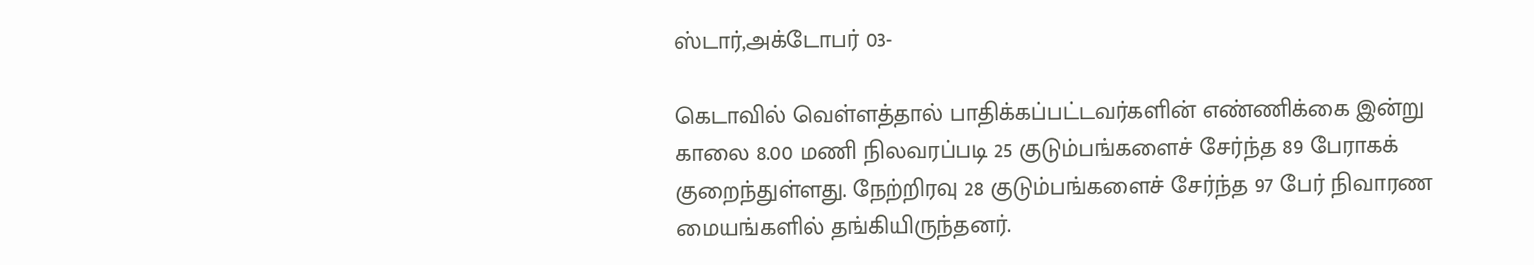ஸ்டார்,அக்டோபர் 03-

கெடாவில் வெள்ளத்தால் பாதிக்கப்பட்டவர்களின் எண்ணிக்கை இன்று காலை 8.00 மணி நிலவரப்படி 25 குடும்பங்களைச் சேர்ந்த 89 பேராகக் குறைந்துள்ளது. நேற்றிரவு 28 குடும்பங்களைச் சேர்ந்த 97 பேர் நிவாரண மையங்களில் தங்கியிருந்தனர்.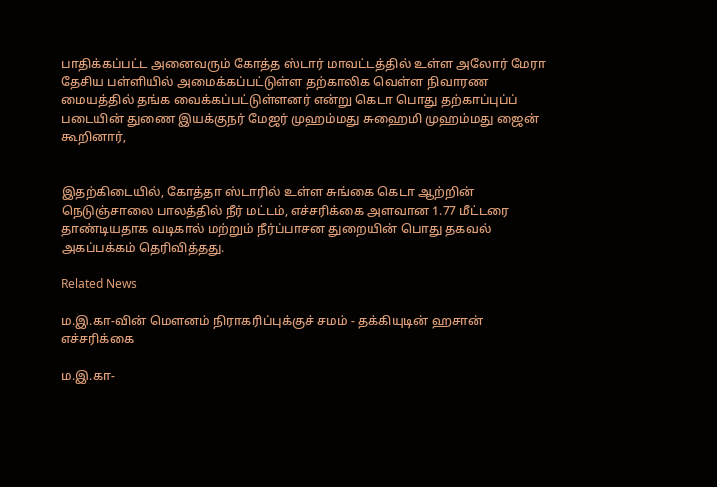பாதிக்கப்பட்ட அனைவரும் கோத்த ஸ்டார் மாவட்டத்தில் உள்ள அலோர் மேரா தேசிய பள்ளியில் அமைக்கப்பட்டுள்ள தற்காலிக வெள்ள நிவாரண மையத்தில் தங்க வைக்கப்பட்டுள்ளனர் என்று கெடா பொது தற்காப்புப்ப் படையின் துணை இயக்குநர் மேஜர் முஹம்மது சுஹைமி முஹம்மது ஜைன் கூறினார்,


இதற்கிடையில், கோத்தா ஸ்டாரில் உள்ள சுங்கை கெடா ஆற்றின் நெடுஞ்சாலை பாலத்தில் நீர் மட்டம், எச்சரிக்கை அளவான 1.77 மீட்டரை தாண்டியதாக வடிகால் மற்றும் நீர்ப்பாசன துறையின் பொது தகவல் அகப்பக்கம் தெரிவித்தது.

Related News

ம.இ.கா-வின் மௌனம் நிராகரிப்புக்குச் சமம் - தக்கியுடின் ஹசான் எச்சரிக்கை

ம.இ.கா-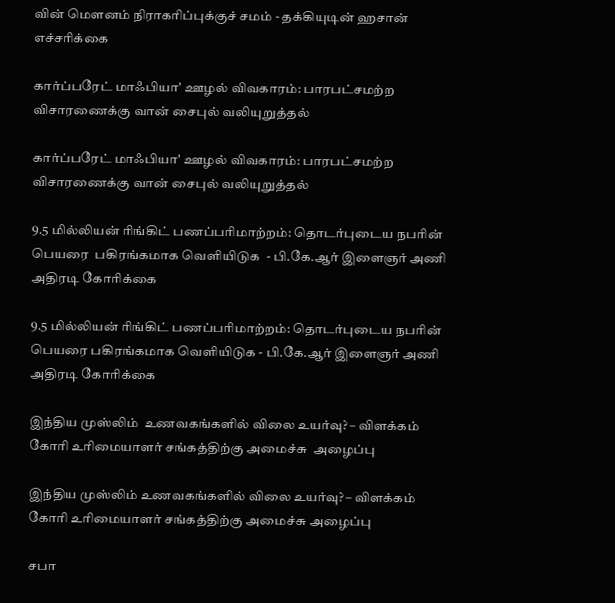வின் மௌனம் நிராகரிப்புக்குச் சமம் - தக்கியுடின் ஹசான் எச்சரிக்கை

கார்ப்பரேட் மாஃபியா' ஊழல் விவகாரம்: பாரபட்சமற்ற விசாரணைக்கு வான் சைபுல் வலியுறுத்தல்

கார்ப்பரேட் மாஃபியா' ஊழல் விவகாரம்: பாரபட்சமற்ற விசாரணைக்கு வான் சைபுல் வலியுறுத்தல்

9.5 மில்லியன் ரிங்கிட் பணப்பரிமாற்றம்: தொடர்புடைய நபரின் பெயரை  பகிரங்கமாக வெளியிடுக  - பி.கே.ஆர் இளைஞர் அணி அதிரடி கோரிக்கை

9.5 மில்லியன் ரிங்கிட் பணப்பரிமாற்றம்: தொடர்புடைய நபரின் பெயரை பகிரங்கமாக வெளியிடுக - பி.கே.ஆர் இளைஞர் அணி அதிரடி கோரிக்கை

இந்திய முஸ்லிம்  உணவகங்களில் விலை உயர்வு? – விளக்கம் கோரி உரிமையாளர் சங்கத்திற்கு அமைச்சு  அழைப்பு

இந்திய முஸ்லிம் உணவகங்களில் விலை உயர்வு? – விளக்கம் கோரி உரிமையாளர் சங்கத்திற்கு அமைச்சு அழைப்பு

சபா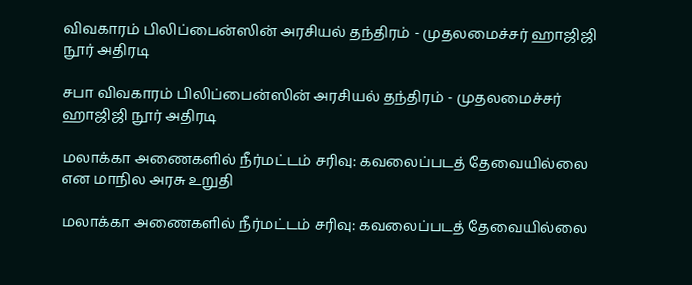விவகாரம் பிலிப்பைன்ஸின் அரசியல் தந்திரம் - முதலமைச்சர் ஹாஜிஜி நூர் அதிரடி

சபா விவகாரம் பிலிப்பைன்ஸின் அரசியல் தந்திரம் - முதலமைச்சர் ஹாஜிஜி நூர் அதிரடி

மலாக்கா அணைகளில் நீர்மட்டம் சரிவு: கவலைப்படத் தேவையில்லை என மாநில அரசு உறுதி

மலாக்கா அணைகளில் நீர்மட்டம் சரிவு: கவலைப்படத் தேவையில்லை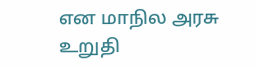என மாநில அரசு உறுதி